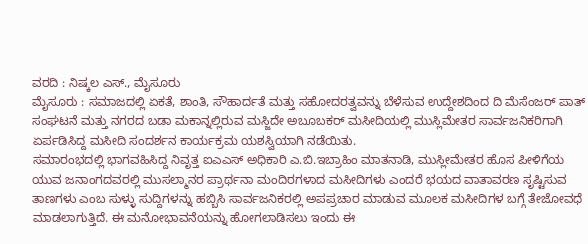ವರದಿ : ನಿಷ್ಕಲ ಎಸ್., ಮೈಸೂರು
ಮೈಸೂರು : ಸಮಾಜದಲ್ಲಿ ಏಕತೆ, ಶಾಂತಿ, ಸೌಹಾರ್ದತೆ ಮತ್ತು ಸಹೋದರತ್ವವನ್ನು ಬೆಳೆಸುವ ಉದ್ದೇಶದಿಂದ ದಿ ಮೆಸೆಂಜರ್ ಪಾತ್ ಸಂಘಟನೆ ಮತ್ತು ನಗರದ ಬಡಾ ಮಕಾನ್ನಲ್ಲಿರುವ ಮಸ್ಜಿದೇ ಅಬೂಬಕರ್ ಮಸೀದಿಯಲ್ಲಿ ಮುಸ್ಲಿಮೇತರ ಸಾರ್ವಜನಿಕರಿಗಾಗಿ ಏರ್ಪಡಿಸಿದ್ದ ಮಸೀದಿ ಸಂದರ್ಶನ ಕಾರ್ಯಕ್ರಮ ಯಶಸ್ವಿಯಾಗಿ ನಡೆಯಿತು.
ಸಮಾರಂಭದಲ್ಲಿ ಭಾಗವಹಿಸಿದ್ದ ನಿವೃತ್ತ ಐಎಎಸ್ ಅಧಿಕಾರಿ ಎ.ಬಿ.ಇಬ್ರಾಹಿಂ ಮಾತನಾಡಿ, ಮುಸ್ಲೀಮೇತರ ಹೊಸ ಪೀಳಿಗೆಯ ಯುವ ಜನಾಂಗದವರಲ್ಲಿ ಮುಸಲ್ಮಾನರ ಪ್ರಾರ್ಥನಾ ಮಂದಿರಗಳಾದ ಮಸೀದಿಗಳು ಎಂದರೆ ಭಯದ ವಾತಾವರಣ ಸೃಷ್ಟಿಸುವ ತಾಣಗಳು ಎಂಬ ಸುಳ್ಳು ಸುದ್ದಿಗಳನ್ನು ಹಬ್ಬಿಸಿ ಸಾರ್ವಜನಿಕರಲ್ಲಿ ಅಪಪ್ರಚಾರ ಮಾಡುವ ಮೂಲಕ ಮಸೀದಿಗಳ ಬಗ್ಗೆ ತೇಜೋವಧೆ ಮಾಡಲಾಗುತ್ತಿದೆ. ಈ ಮನೋಭಾವನೆಯನ್ನು ಹೋಗಲಾಡಿಸಲು ಇಂದು ಈ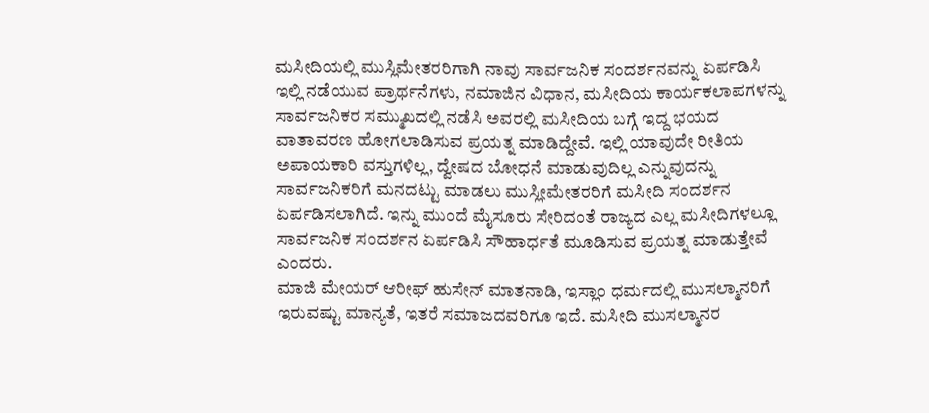ಮಸೀದಿಯಲ್ಲಿ ಮುಸ್ಲಿಮೇತರರಿಗಾಗಿ ನಾವು ಸಾರ್ವಜನಿಕ ಸಂದರ್ಶನವನ್ನು ಏರ್ಪಡಿಸಿ ಇಲ್ಲಿ ನಡೆಯುವ ಪ್ರಾರ್ಥನೆಗಳು, ನಮಾಜಿನ ವಿಧಾನ, ಮಸೀದಿಯ ಕಾರ್ಯಕಲಾಪಗಳನ್ನು ಸಾರ್ವಜನಿಕರ ಸಮ್ಮುಖದಲ್ಲಿ ನಡೆಸಿ ಅವರಲ್ಲಿ ಮಸೀದಿಯ ಬಗ್ಗೆ ಇದ್ದ ಭಯದ ವಾತಾವರಣ ಹೋಗಲಾಡಿಸುವ ಪ್ರಯತ್ನ ಮಾಡಿದ್ದೇವೆ. ಇಲ್ಲಿ ಯಾವುದೇ ರೀತಿಯ ಅಪಾಯಕಾರಿ ವಸ್ತುಗಳಿಲ್ಲ, ದ್ವೇಷದ ಬೋಧನೆ ಮಾಡುವುದಿಲ್ಲ ಎನ್ನುವುದನ್ನು ಸಾರ್ವಜನಿಕರಿಗೆ ಮನದಟ್ಟು ಮಾಡಲು ಮುಸ್ಲೀಮೇತರರಿಗೆ ಮಸೀದಿ ಸಂದರ್ಶನ ಏರ್ಪಡಿಸಲಾಗಿದೆ. ಇನ್ನು ಮುಂದೆ ಮೈಸೂರು ಸೇರಿದಂತೆ ರಾಜ್ಯದ ಎಲ್ಲ ಮಸೀದಿಗಳಲ್ಲೂ ಸಾರ್ವಜನಿಕ ಸಂದರ್ಶನ ಏರ್ಪಡಿಸಿ ಸೌಹಾರ್ಧತೆ ಮೂಡಿಸುವ ಪ್ರಯತ್ನ ಮಾಡುತ್ತೇವೆ ಎಂದರು.
ಮಾಜಿ ಮೇಯರ್ ಆರೀಫ್ ಹುಸೇನ್ ಮಾತನಾಡಿ, ಇಸ್ಲಾಂ ಧರ್ಮದಲ್ಲಿ ಮುಸಲ್ಮಾನರಿಗೆ ಇರುವಷ್ಟು ಮಾನ್ಯತೆ, ಇತರೆ ಸಮಾಜದವರಿಗೂ ಇದೆ. ಮಸೀದಿ ಮುಸಲ್ಮಾನರ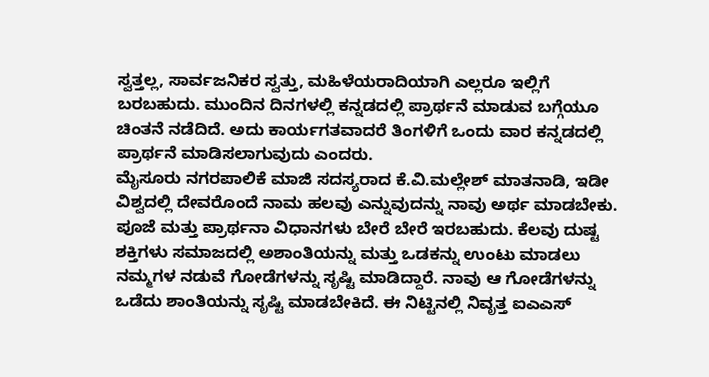ಸ್ವತ್ತಲ್ಲ, ಸಾರ್ವಜನಿಕರ ಸ್ವತ್ತು, ಮಹಿಳೆಯರಾದಿಯಾಗಿ ಎಲ್ಲರೂ ಇಲ್ಲಿಗೆ ಬರಬಹುದು. ಮುಂದಿನ ದಿನಗಳಲ್ಲಿ ಕನ್ನಡದಲ್ಲಿ ಪ್ರಾರ್ಥನೆ ಮಾಡುವ ಬಗ್ಗೆಯೂ ಚಿಂತನೆ ನಡೆದಿದೆ. ಅದು ಕಾರ್ಯಗತವಾದರೆ ತಿಂಗಳಿಗೆ ಒಂದು ವಾರ ಕನ್ನಡದಲ್ಲಿ ಪ್ರಾರ್ಥನೆ ಮಾಡಿಸಲಾಗುವುದು ಎಂದರು.
ಮೈಸೂರು ನಗರಪಾಲಿಕೆ ಮಾಜಿ ಸದಸ್ಯರಾದ ಕೆ.ವಿ.ಮಲ್ಲೇಶ್ ಮಾತನಾಡಿ, ಇಡೀ ವಿಶ್ವದಲ್ಲಿ ದೇವರೊಂದೆ ನಾಮ ಹಲವು ಎನ್ನುವುದನ್ನು ನಾವು ಅರ್ಥ ಮಾಡಬೇಕು. ಪೂಜೆ ಮತ್ತು ಪ್ರಾರ್ಥನಾ ವಿಧಾನಗಳು ಬೇರೆ ಬೇರೆ ಇರಬಹುದು. ಕೆಲವು ದುಷ್ಟ ಶಕ್ತಿಗಳು ಸಮಾಜದಲ್ಲಿ ಅಶಾಂತಿಯನ್ನು ಮತ್ತು ಒಡಕನ್ನು ಉಂಟು ಮಾಡಲು ನಮ್ಮಗಳ ನಡುವೆ ಗೋಡೆಗಳನ್ನು ಸೃಷ್ಟಿ ಮಾಡಿದ್ದಾರೆ. ನಾವು ಆ ಗೋಡೆಗಳನ್ನು ಒಡೆದು ಶಾಂತಿಯನ್ನು ಸೃಷ್ಟಿ ಮಾಡಬೇಕಿದೆ. ಈ ನಿಟ್ಟಿನಲ್ಲಿ ನಿವೃತ್ತ ಐಎಎಸ್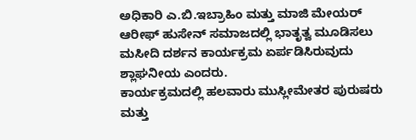ಅಧಿಕಾರಿ ಎ.ಬಿ.ಇಬ್ರಾಹಿಂ ಮತ್ತು ಮಾಜಿ ಮೇಯರ್ ಆರೀಫ್ ಹುಸೇನ್ ಸಮಾಜದಲ್ಲಿ ಭಾತೃತ್ವ ಮೂಡಿಸಲು ಮಸೀದಿ ದರ್ಶನ ಕಾರ್ಯಕ್ರಮ ಏರ್ಪಡಿಸಿರುವುದು ಶ್ಲಾಘನೀಯ ಎಂದರು.
ಕಾರ್ಯಕ್ರಮದಲ್ಲಿ ಹಲವಾರು ಮುಸ್ಲೀಮೇತರ ಪುರುಷರು ಮತ್ತು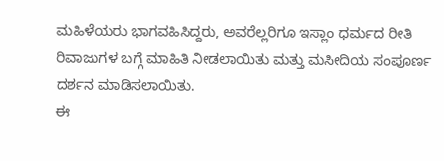ಮಹಿಳೆಯರು ಭಾಗವಹಿಸಿದ್ದರು, ಅವರೆಲ್ಲರಿಗೂ ಇಸ್ಲಾಂ ಧರ್ಮದ ರೀತಿ ರಿವಾಜುಗಳ ಬಗ್ಗೆ ಮಾಹಿತಿ ನೀಡಲಾಯಿತು ಮತ್ತು ಮಸೀದಿಯ ಸಂಪೂರ್ಣ ದರ್ಶನ ಮಾಡಿಸಲಾಯಿತು.
ಈ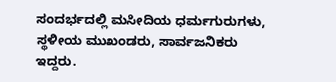ಸಂದರ್ಭದಲ್ಲಿ ಮಸೀದಿಯ ಧರ್ಮಗುರುಗಳು, ಸ್ಥಳೀಯ ಮುಖಂಡರು, ಸಾರ್ವಜನಿಕರು ಇದ್ದರು.